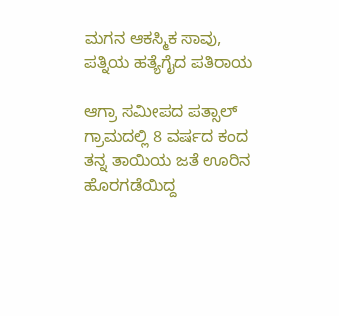ಮಗನ ಆಕಸ್ಮಿಕ ಸಾವು, ಪತ್ನಿಯ ಹತ್ಯೆಗೈದ ಪತಿರಾಯ

ಆಗ್ರಾ ಸಮೀಪದ ಪತ್ಸಾಲ್ ಗ್ರಾಮದಲ್ಲಿ 8 ವರ್ಷದ ಕಂದ ತನ್ನ ತಾಯಿಯ ಜತೆ ಊರಿನ ಹೊರಗಡೆಯಿದ್ದ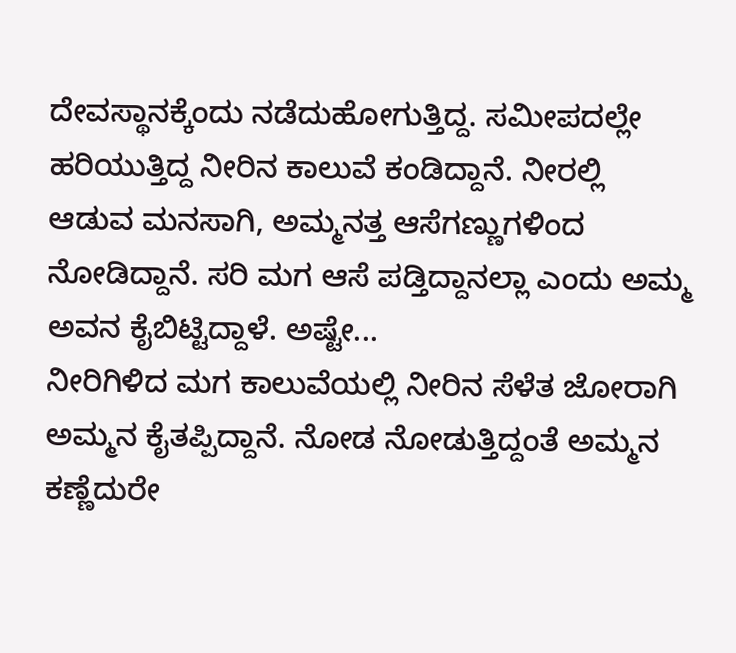ದೇವಸ್ಥಾನಕ್ಕೆಂದು ನಡೆದುಹೋಗುತ್ತಿದ್ದ. ಸಮೀಪದಲ್ಲೇ ಹರಿಯುತ್ತಿದ್ದ ನೀರಿನ ಕಾಲುವೆ ಕಂಡಿದ್ದಾನೆ. ನೀರಲ್ಲಿ ಆಡುವ ಮನಸಾಗಿ, ಅಮ್ಮನತ್ತ ಆಸೆಗಣ್ಣುಗಳಿಂದ ನೋಡಿದ್ದಾನೆ. ಸರಿ ಮಗ ಆಸೆ ಪಡ್ತಿದ್ದಾನಲ್ಲಾ ಎಂದು ಅಮ್ಮ ಅವನ ಕೈಬಿಟ್ಟಿದ್ದಾಳೆ. ಅಷ್ಟೇ...
ನೀರಿಗಿಳಿದ ಮಗ ಕಾಲುವೆಯಲ್ಲಿ ನೀರಿನ ಸೆಳೆತ ಜೋರಾಗಿ ಅಮ್ಮನ ಕೈತಪ್ಪಿದ್ದಾನೆ. ನೋಡ ನೋಡುತ್ತಿದ್ದಂತೆ ಅಮ್ಮನ ಕಣ್ಣೆದುರೇ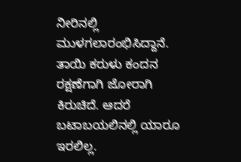ನೀರಿನಲ್ಲಿ ಮುಳಗಲಾರಂಭಿಸಿದ್ದಾನೆ. ತಾಯಿ ಕರುಳು ಕಂದನ ರಕ್ಷಣೆಗಾಗಿ ಜೋರಾಗಿ ಕಿರುಚಿದೆ. ಆದರೆ ಬಟಾಬಯಲಿನಲ್ಲಿ ಯಾರೂ ಇರಲಿಲ್ಲ.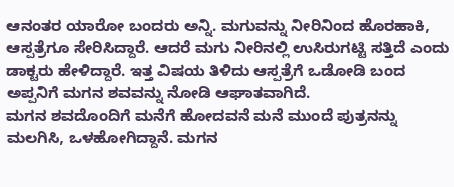ಆನಂತರ ಯಾರೋ ಬಂದರು ಅನ್ನಿ. ಮಗುವನ್ನು ನೀರಿನಿಂದ ಹೊರಹಾಕಿ, ಆಸ್ಪತ್ರೆಗೂ ಸೇರಿಸಿದ್ದಾರೆ. ಆದರೆ ಮಗು ನೀರಿನಲ್ಲಿ ಉಸಿರುಗಟ್ಟಿ ಸತ್ತಿದೆ ಎಂದು ಡಾಕ್ಟರು ಹೇಳಿದ್ದಾರೆ. ಇತ್ತ ವಿಷಯ ತಿಳಿದು ಆಸ್ಪತ್ರೆಗೆ ಒಡೋಡಿ ಬಂದ ಅಪ್ಪನಿಗೆ ಮಗನ ಶವವನ್ನು ನೋಡಿ ಆಘಾತವಾಗಿದೆ.
ಮಗನ ಶವದೊಂದಿಗೆ ಮನೆಗೆ ಹೋದವನೆ ಮನೆ ಮುಂದೆ ಪುತ್ರನನ್ನು ಮಲಗಿಸಿ, ಒಳಹೋಗಿದ್ದಾನೆ. ಮಗನ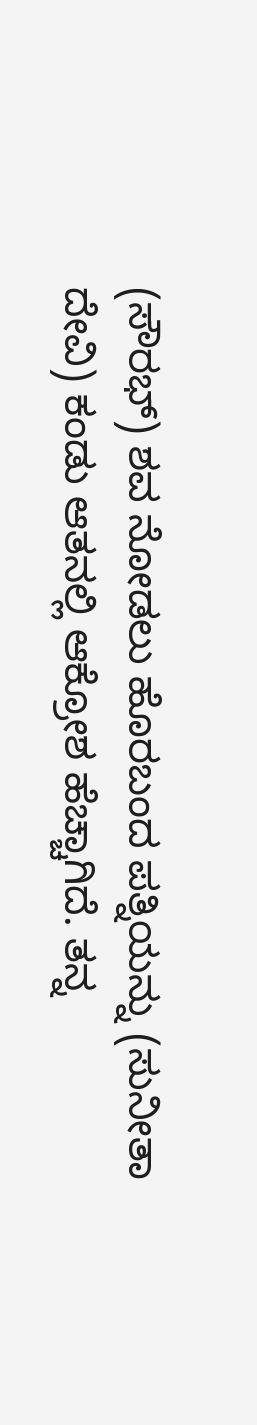(ಸೌರಭ್) ಶವ ನೋಡಲು ಹೊರಬಂದ ಪತ್ನಿಯನ್ನು (ಸುನೀತಾ ದೇವಿ) ಕಂಡು ಆತನಲ್ಲಿ ಆಕ್ರೋಶ ಹೆಚ್ಚಾಗಿದೆ. ತನ್ನ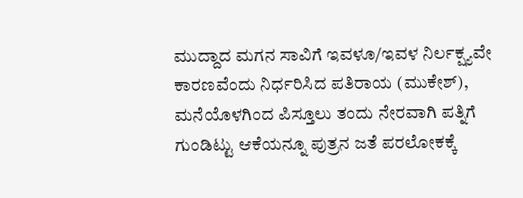ಮುದ್ದಾದ ಮಗನ ಸಾವಿಗೆ ಇವಳೂ/ಇವಳ ನಿರ್ಲಕ್ಷ್ಯವೇ ಕಾರಣವೆಂದು ನಿರ್ಧರಿಸಿದ ಪತಿರಾಯ (ಮುಕೇಶ್), ಮನೆಯೊಳಗಿಂದ ಪಿಸ್ತೂಲು ತಂದು ನೇರವಾಗಿ ಪತ್ನಿಗೆ ಗುಂಡಿಟ್ಟು ಆಕೆಯನ್ನೂ ಪುತ್ರನ ಜತೆ ಪರಲೋಕಕ್ಕೆ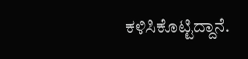ಕಳಿಸಿಕೊಟ್ಟಿದ್ದಾನೆ.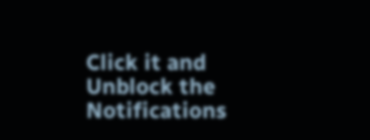Click it and Unblock the Notifications